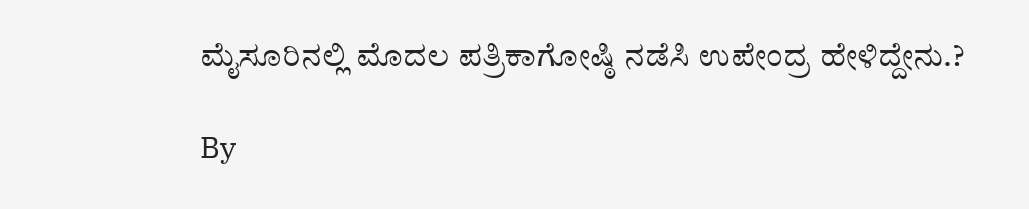ಮೈಸೂರಿನಲ್ಲಿ ಮೊದಲ ಪತ್ರಿಕಾಗೋಷ್ಠಿ ನಡೆಸಿ ಉಪೇಂದ್ರ ಹೇಳಿದ್ದೇನು.?

By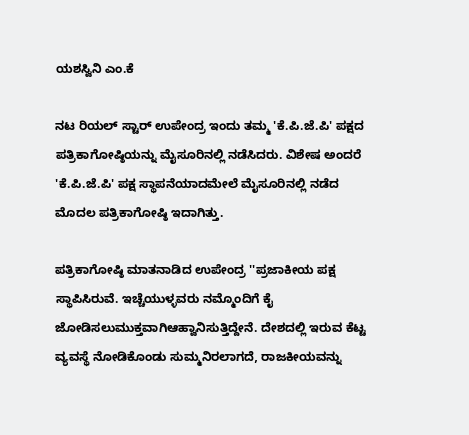ಯಶಸ್ವಿನಿ ಎಂ.ಕೆ

ನಟ ರಿಯಲ್ ಸ್ಟಾರ್ ಉಪೇಂದ್ರ ಇಂದು ತಮ್ಮ 'ಕೆ.ಪಿ.ಜೆ.ಪಿ' ಪಕ್ಷದ ಪತ್ರಿಕಾಗೋಷ್ಠಿಯನ್ನು ಮೈಸೂರಿನಲ್ಲಿ ನಡೆಸಿದರು. ವಿಶೇಷ ಅಂದರೆ 'ಕೆ.ಪಿ.ಜೆ.ಪಿ' ಪಕ್ಷ ಸ್ಥಾಪನೆಯಾದಮೇಲೆ ಮೈಸೂರಿನಲ್ಲಿ ನಡೆದ ಮೊದಲ ಪತ್ರಿಕಾಗೋಷ್ಠಿ ಇದಾಗಿತ್ತು.

ಪತ್ರಿಕಾಗೋಷ್ಠಿ ಮಾತನಾಡಿದ ಉಪೇಂದ್ರ ''ಪ್ರಜಾಕೀಯ ಪಕ್ಷ ಸ್ಥಾಪಿಸಿರುವೆ. ಇಚ್ಚೆಯುಳ್ಳವರು ನಮ್ಮೊಂದಿಗೆ ಕೈ ಜೋಡಿಸಲುಮುಕ್ತವಾಗಿಆಹ್ವಾನಿಸುತ್ತಿದ್ದೇನೆ. ದೇಶದಲ್ಲಿ ಇರುವ ಕೆಟ್ಟ ವ್ಯವಸ್ಥೆ ನೋಡಿಕೊಂಡು ಸುಮ್ಮನಿರಲಾಗದೆ, ರಾಜಕೀಯವನ್ನು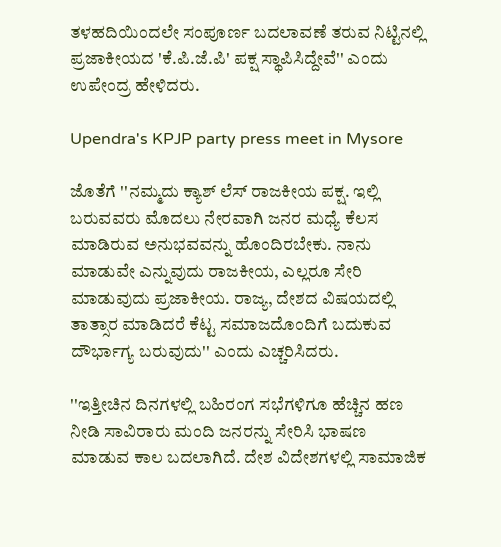ತಳಹದಿಯಿಂದಲೇ ಸಂಪೂರ್ಣ ಬದಲಾವಣೆ ತರುವ ನಿಟ್ಟಿನಲ್ಲಿ ಪ್ರಜಾಕೀಯದ 'ಕೆ.ಪಿ.ಜೆ.ಪಿ' ಪಕ್ಷ ಸ್ಥಾಪಿಸಿದ್ದೇವೆ'' ಎಂದು ಉಪೇಂದ್ರ ಹೇಳಿದರು.

Upendra's KPJP party press meet in Mysore

ಜೊತೆಗೆ ''ನಮ್ಮದು ಕ್ಯಾಶ್ ಲೆಸ್ ರಾಜಕೀಯ ಪಕ್ಷ. ಇಲ್ಲಿ ಬರುವವರು ಮೊದಲು ನೇರವಾಗಿ ಜನರ ಮಧ್ಯೆ ಕೆಲಸ ಮಾಡಿರುವ ಅನುಭವವನ್ನು ಹೊಂದಿರಬೇಕು. ನಾನು ಮಾಡುವೇ ಎನ್ನುವುದು ರಾಜಕೀಯ, ಎಲ್ಲರೂ ಸೇರಿ ಮಾಡುವುದು ಪ್ರಜಾಕೀಯ. ರಾಜ್ಯ, ದೇಶದ ವಿಷಯದಲ್ಲಿ ತಾತ್ಸಾರ ಮಾಡಿದರೆ ಕೆಟ್ಟ ಸಮಾಜದೊಂದಿಗೆ ಬದುಕುವ ದೌರ್ಭಾಗ್ಯ ಬರುವುದು'' ಎಂದು ಎಚ್ಚರಿಸಿದರು.

''ಇತ್ತೀಚಿನ ದಿನಗಳಲ್ಲಿ ಬಹಿರಂಗ ಸಭೆಗಳಿಗೂ ಹೆಚ್ಚಿನ ಹಣ ನೀಡಿ ಸಾವಿರಾರು ಮಂದಿ ಜನರನ್ನು ಸೇರಿಸಿ ಭಾಷಣ ಮಾಡುವ ಕಾಲ ಬದಲಾಗಿದೆ. ದೇಶ ವಿದೇಶಗಳಲ್ಲಿ ಸಾಮಾಜಿಕ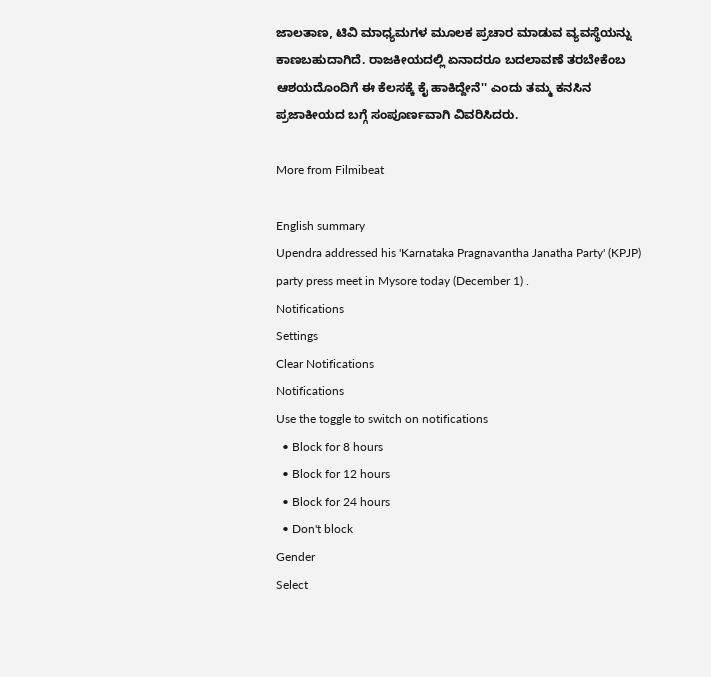ಜಾಲತಾಣ, ಟಿವಿ ಮಾಧ್ಯಮಗಳ ಮೂಲಕ ಪ್ರಚಾರ ಮಾಡುವ ವ್ಯವಸ್ಥೆಯನ್ನು ಕಾಣಬಹುದಾಗಿದೆ. ರಾಜಕೀಯದಲ್ಲಿ ಏನಾದರೂ ಬದಲಾವಣೆ ತರಬೇಕೆಂಬ ಆಶಯದೊಂದಿಗೆ ಈ ಕೆಲಸಕ್ಕೆ ಕೈ ಹಾಕಿದ್ದೇನೆ'' ಎಂದು ತಮ್ಮ ಕನಸಿನ ಪ್ರಜಾಕೀಯದ ಬಗ್ಗೆ ಸಂಪೂರ್ಣವಾಗಿ ವಿವರಿಸಿದರು.

More from Filmibeat

English summary
Upendra addressed his 'Karnataka Pragnavantha Janatha Party' (KPJP) party press meet in Mysore today (December 1) .
Notifications
Settings
Clear Notifications
Notifications
Use the toggle to switch on notifications
  • Block for 8 hours
  • Block for 12 hours
  • Block for 24 hours
  • Don't block
Gender
Select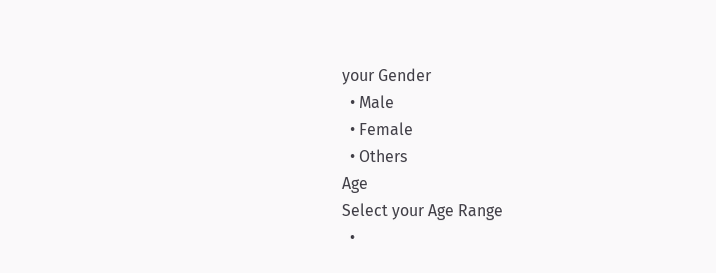your Gender
  • Male
  • Female
  • Others
Age
Select your Age Range
  •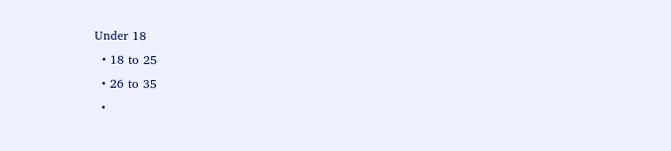Under 18
  • 18 to 25
  • 26 to 35
  •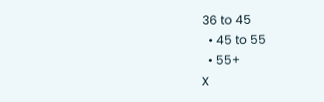36 to 45
  • 45 to 55
  • 55+
X